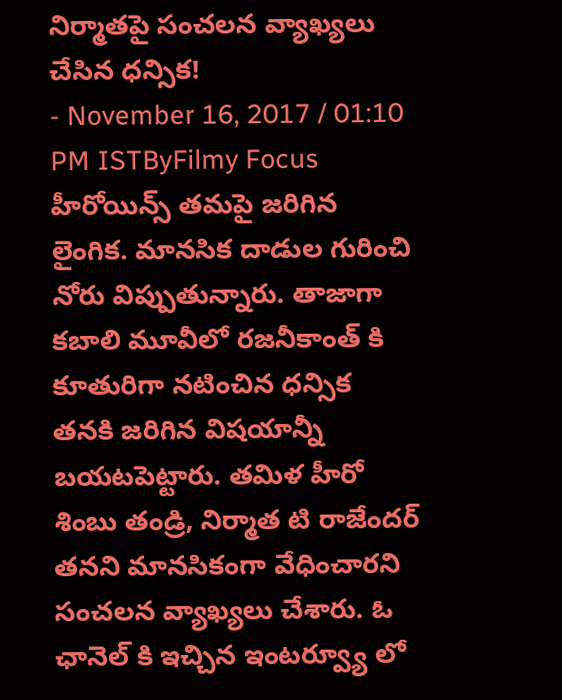నిర్మాతపై సంచలన వ్యాఖ్యలు చేసిన ధన్సిక!
- November 16, 2017 / 01:10 PM ISTByFilmy Focus
హీరోయిన్స్ తమపై జరిగిన లైంగిక. మానసిక దాడుల గురించి నోరు విప్పుతున్నారు. తాజాగా కబాలి మూవీలో రజనీకాంత్ కి కూతురిగా నటించిన ధన్సిక తనకి జరిగిన విషయాన్నీ బయటపెట్టారు. తమిళ హీరో శింబు తండ్రి, నిర్మాత టి రాజేందర్ తనని మానసికంగా వేధించారని సంచలన వ్యాఖ్యలు చేశారు. ఓ ఛానెల్ కి ఇచ్చిన ఇంటర్వ్యూ లో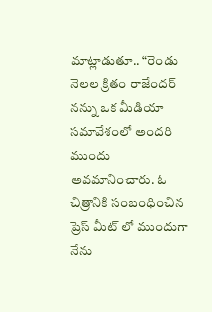మాట్లాడుతూ.. “రెండు నెలల క్రితం రాజేందర్ నన్ను ఒక మీడియా సమావేశంలో అందరి ముందు అవమానించారు. ఓ చిత్రానికి సంబంధించిన ప్రెస్ మీట్ లో ముందుగా నేను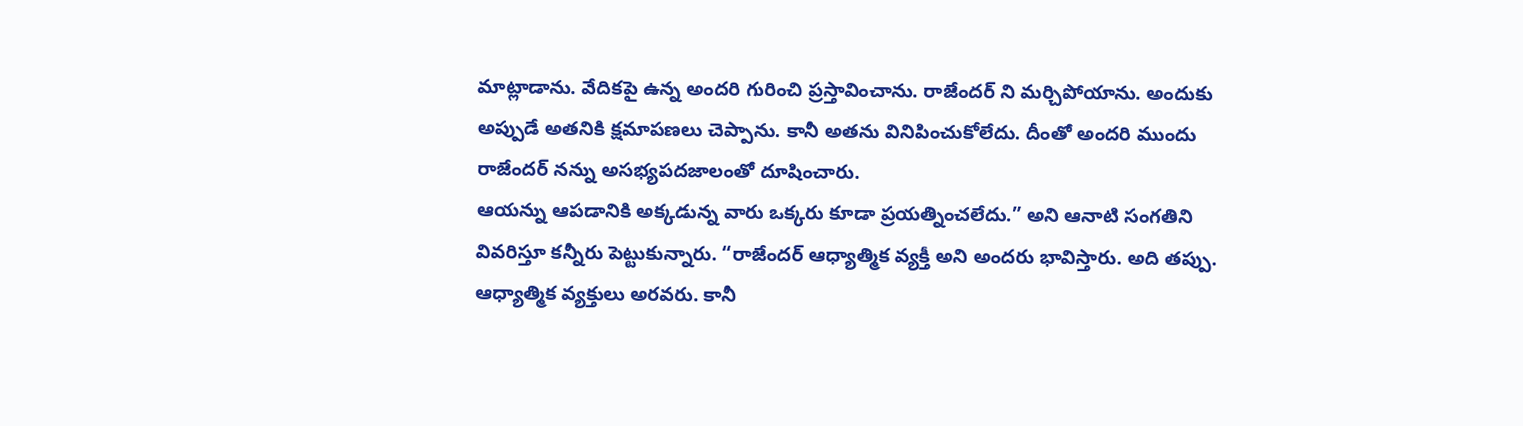మాట్లాడాను. వేదికపై ఉన్న అందరి గురించి ప్రస్తావించాను. రాజేందర్ ని మర్చిపోయాను. అందుకు అప్పుడే అతనికి క్షమాపణలు చెప్పాను. కానీ అతను వినిపించుకోలేదు. దీంతో అందరి ముందు రాజేందర్ నన్ను అసభ్యపదజాలంతో దూషించారు.
ఆయన్ను ఆపడానికి అక్కడున్న వారు ఒక్కరు కూడా ప్రయత్నించలేదు.” అని ఆనాటి సంగతిని వివరిస్తూ కన్నీరు పెట్టుకున్నారు. “రాజేందర్ ఆధ్యాత్మిక వ్యక్తీ అని అందరు భావిస్తారు. అది తప్పు. ఆధ్యాత్మిక వ్యక్తులు అరవరు. కానీ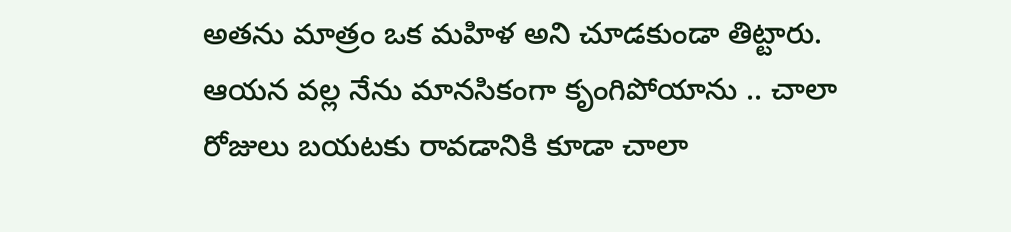అతను మాత్రం ఒక మహిళ అని చూడకుండా తిట్టారు. ఆయన వల్ల నేను మానసికంగా కృంగిపోయాను .. చాలా రోజులు బయటకు రావడానికి కూడా చాలా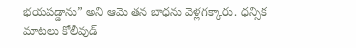భయపడ్డాను” అని ఆమె తన బాధను వెళ్లగక్కారు. ధన్సిక మాటలు కోలీవుడ్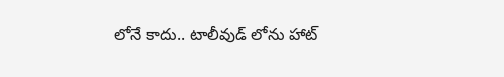లోనే కాదు.. టాలీవుడ్ లోను హాట్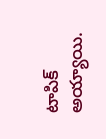టాపిక్ అయ్యాయి.